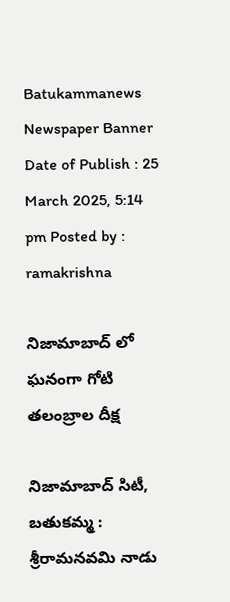Batukammanews
Newspaper Banner
Date of Publish : 25 March 2025, 5:14 pm Posted by : ramakrishna

నిజామాబాద్ లో ఘనంగా గోటి తలంబ్రాల దీక్ష

నిజామాబాద్ సిటీ, బతుకమ్మ : శ్రీరామనవమి నాడు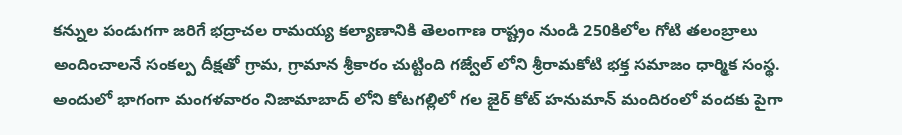కన్నుల పండుగగా జరిగే భద్రాచల రామయ్య కల్యాణానికి తెలంగాణ రాష్ట్రం నుండి 250కిలోల గోటి తలంబ్రాలు అందించాలనే సంకల్ప దీక్షతో గ్రామ, గ్రామాన శ్రీకారం చుట్టింది గజ్వేల్ లోని శ్రీరామకోటి భక్త సమాజం ధార్మిక సంస్థ. అందులో భాగంగా మంగళవారం నిజామాబాద్ లోని కోటగల్లిలో గల జైర్ కోట్ హనుమాన్ మందిరంలో వందకు పైగా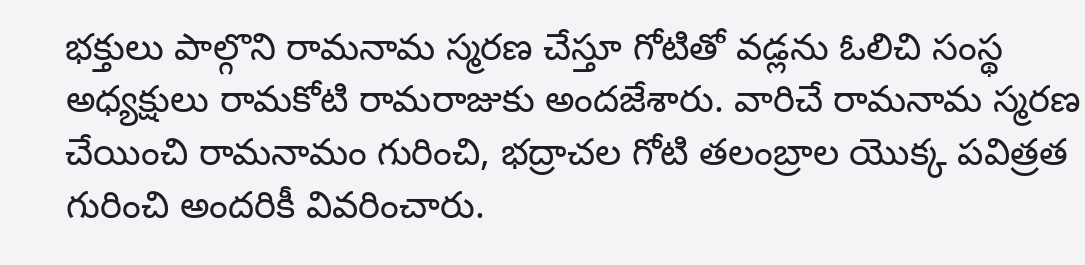భక్తులు పాల్గొని రామనామ స్మరణ చేస్తూ గోటితో వడ్లను ఓలిచి సంస్థ అధ్యక్షులు రామకోటి రామరాజుకు అందజేశారు. వారిచే రామనామ స్మరణ చేయించి రామనామం గురించి, భద్రాచల గోటి తలంబ్రాల యొక్క పవిత్రత గురించి అందరికీ వివరించారు.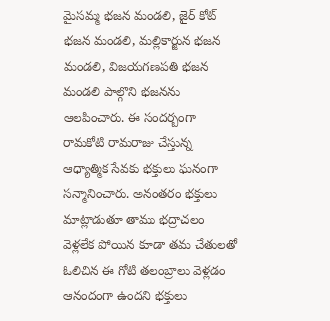మైసమ్మ భజన మండలి, జైర్ కోట్ భజన మండలి, మల్లికార్జున భజన మండలి, విజయగణపతి భజన మండలి పాల్గొని భజనను ఆలపించారు. ఈ సందర్బంగా రామకోటి రామరాజు చేస్తున్న ఆధ్యాత్మిక సేవకు భక్తులు ఘనంగా సన్మానించారు. అనంతరం భక్తులు మాట్లాడుతూ తాము భద్రాచలం వెళ్లలేక పోయిన కూడా తమ చేతులతో ఓలిచిన ఈ గోటి తలంబ్రాలు వెళ్లడం ఆనందంగా ఉందని భక్తులు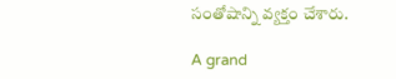సంతోషాన్ని వ్యక్తం చేశారు.

A grand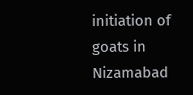initiation of goats in Nizamabad